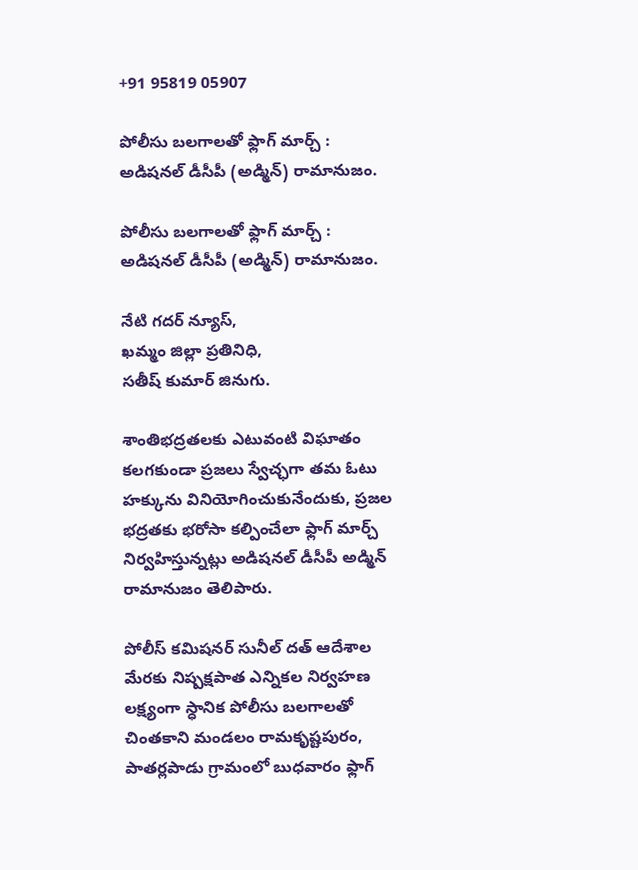+91 95819 05907

పోలీసు బలగాలతో ఫ్లాగ్ మార్చ్ : అడిషనల్ డీసీపీ (అడ్మిన్) రామానుజం.

పోలీసు బలగాలతో ఫ్లాగ్ మార్చ్ : అడిషనల్ డీసీపీ (అడ్మిన్) రామానుజం.

నేటి గదర్ న్యూస్,
ఖమ్మం జిల్లా ప్రతినిధి,
సతీష్ కుమార్ జినుగు.

శాంతిభద్రతలకు ఎటువంటి విఘాతం కలగకుండా ప్రజలు స్వేచ్ఛగా తమ ఓటు హక్కును వినియోగించుకునేందుకు, ప్రజల భద్రతకు భరోసా కల్పించేలా ఫ్లాగ్ మార్చ్ నిర్వహిస్తున్నట్లు అడిషనల్ డీసీపీ అడ్మిన్ రామానుజం తెలిపారు.

పోలీస్ కమిషనర్ సునీల్ దత్ ఆదేశాల మేరకు నిష్పక్షపాత ఎన్నికల నిర్వహణ లక్ష్యంగా స్ధానిక పోలీసు బలగాలతో చింతకాని మండలం రామకృష్టపురం, పాతర్లపాడు గ్రామంలో బుధవారం ఫ్లాగ్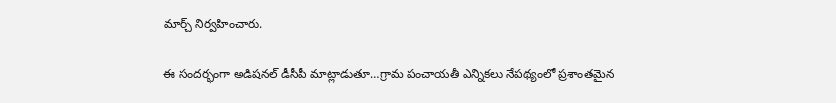మార్చ్ నిర్వహించారు.

ఈ సందర్భంగా అడిషనల్ డీసీపీ మాట్లాడుతూ…గ్రామ పంచాయతీ ఎన్నికలు నేపథ్యంలో ప్రశాంతమైన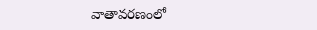వాతావరణంలో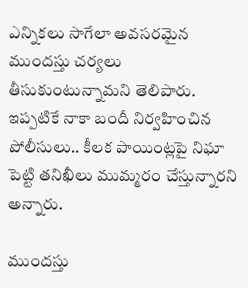ఎన్నికలు సాగేలా అవసరమైన ముందస్తు చర్యలు తీసుకుంటున్నామని తెలిపారు. ఇప్పటికే నాకా బందీ నిర్వహించిన పోలీసులు.. కీలక పాయింట్లపై నిఘా పెట్టి తనిఖీలు ముమ్మరం చేస్తున్నారని అన్నారు.

ముందస్తు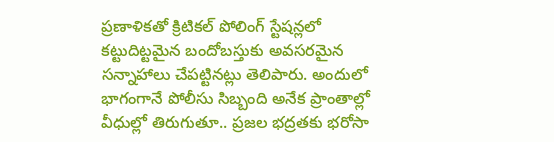ప్రణాళికతో క్రిటికల్ పోలింగ్ స్టేషన్లలో కట్టుదిట్టమైన బందోబస్తుకు అవసరమైన సన్నాహాలు చేపట్టినట్లు తెలిపారు. అందులో భాగంగానే పోలీసు సిబ్బంది అనేక ప్రాంతాల్లో వీధుల్లో తిరుగుతూ.. ప్రజల భద్రతకు భరోసా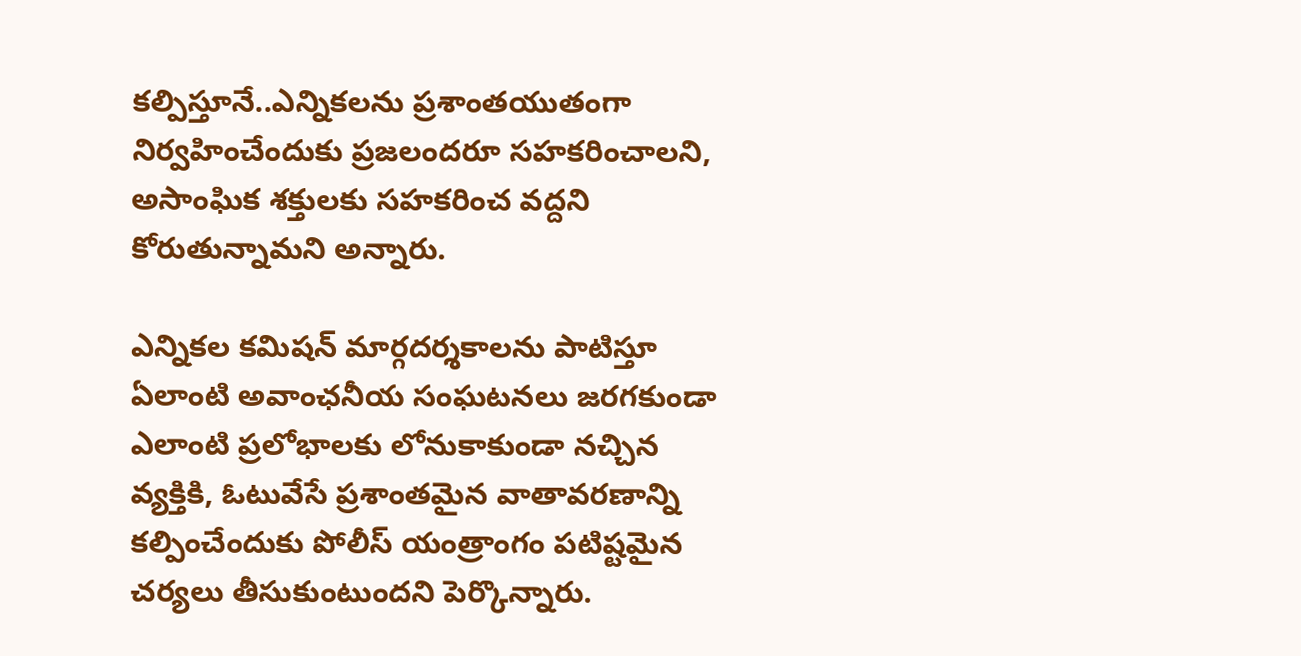కల్పిస్తూనే..ఎన్నికలను ప్రశాంతయుతంగా నిర్వహించేందుకు ప్రజలందరూ సహకరించాలని, అసాంఘిక శక్తులకు సహకరించ వద్దని కోరుతున్నామని అన్నారు.

ఎన్నికల కమిషన్ మార్గదర్శకాలను పాటిస్తూ ఏలాంటి అవాంఛనీయ సంఘటనలు జరగకుండా ఎలాంటి ప్రలోభాలకు లోనుకాకుండా నచ్చిన వ్యక్తికి, ఓటువేసే ప్రశాంతమైన వాతావరణాన్ని కల్పించేందుకు పోలీస్ యంత్రాంగం పటిష్టమైన చర్యలు తీసుకుంటుందని పెర్కొన్నారు.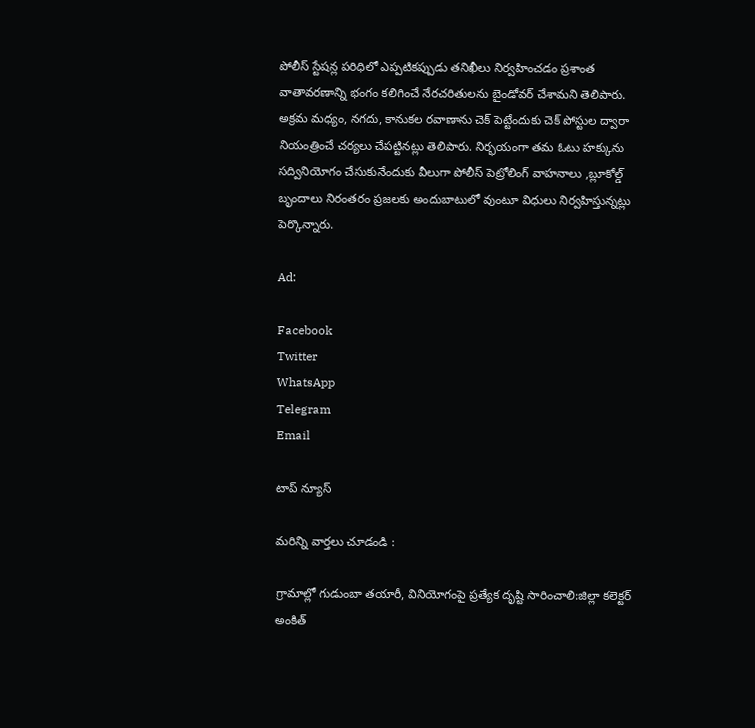పోలీస్ స్టేషన్ల పరిధిలో ఎప్పటికప్పుడు తనిఖీలు నిర్వహించడం ప్రశాంత వాతావరణాన్ని భంగం కలిగించే నేరచరితులను బైండోవర్ చేశామని తెలిపారు. అక్రమ మధ్యం, నగదు, కానుకల రవాణాను చెక్ పెట్టేందుకు చెక్ పోస్టుల ద్వారా నియంత్రించే చర్యలు చేపట్టినట్లు తెలిపారు. నిర్భయంగా తమ ఓటు హక్కును సద్వినియోగం చేసుకునేందుకు వీలుగా పోలీస్ పెట్రోలింగ్ వాహనాలు ,బ్లూకోల్డ్ బృందాలు నిరంతరం ప్రజలకు అందుబాటులో వుంటూ విధులు నిర్వహిస్తున్నట్లు పెర్కొన్నారు.

Ad:

Facebook
Twitter
WhatsApp
Telegram
Email

టాప్ న్యూస్

మరిన్ని వార్తలు చూడండి :

గ్రామాల్లో గుడుంబా తయారీ, వినియోగంపై ప్రత్యేక దృష్టి సారించాలి:జిల్లా కలెక్టర్ అంకిత్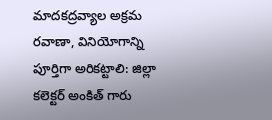మాదకద్రవ్యాల అక్రమ రవాణా, వినియోగాన్ని పూర్తిగా అరికట్టాలి: జిల్లా కలెక్టర్ అంకిత్ గారు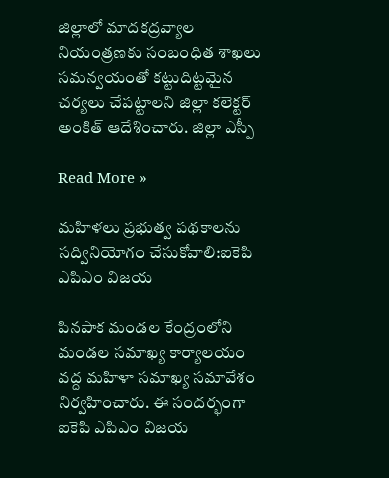జిల్లాలో మాదకద్రవ్యాల నియంత్రణకు సంబంధిత శాఖలు సమన్వయంతో కట్టుదిట్టమైన చర్యలు చేపట్టాలని జిల్లా కలెక్టర్ అంకిత్ ఆదేశించారు. జిల్లా ఎస్పీ

Read More »

మహిళలు ప్రభుత్వ పథకాలను సద్వినియోగం చేసుకోవాలి:ఐకెపి ఎపిఎం విజయ

పినపాక మండల కేంద్రంలోని మండల సమాఖ్య కార్యాలయం వద్ద మహిళా సమాఖ్య సమావేశం నిర్వహించారు. ఈ సందర్భంగా ఐకెపి ఎపిఎం విజయ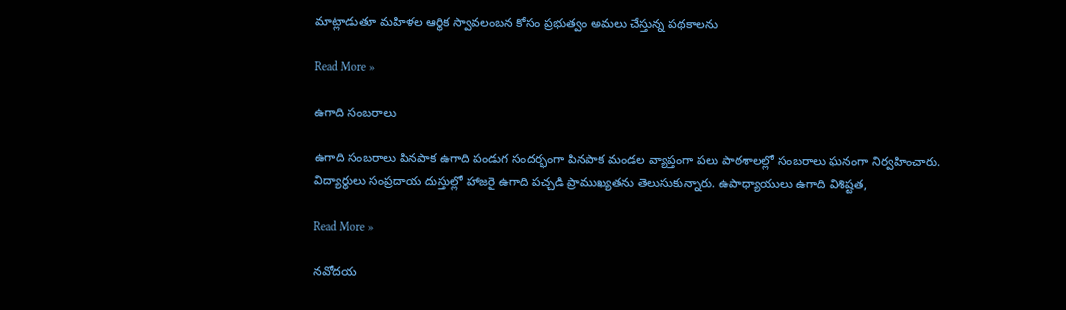మాట్లాడుతూ మహిళల ఆర్థిక స్వావలంబన కోసం ప్రభుత్వం అమలు చేస్తున్న పథకాలను

Read More »

ఉగాది సంబరాలు

ఉగాది సంబరాలు పినపాక ఉగాది పండుగ సందర్భంగా పినపాక మండల వ్యాప్తంగా పలు పాఠశాలల్లో సంబరాలు ఘనంగా నిర్వహించారు. విద్యార్థులు సంప్రదాయ దుస్తుల్లో హాజరై ఉగాది పచ్చడి ప్రాముఖ్యతను తెలుసుకున్నారు. ఉపాధ్యాయులు ఉగాది విశిష్టత,

Read More »

నవోదయ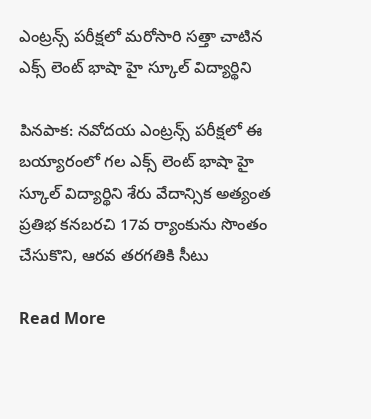ఎంట్రన్స్ పరీక్షలో మరోసారి సత్తా చాటిన ఎక్స్ లెంట్ భాషా హై స్కూల్ విద్యార్థిని

పినపాక: నవోదయ ఎంట్రన్స్ పరీక్షలో ఈ బయ్యారంలో గల ఎక్స్ లెంట్ భాషా హై స్కూల్ విద్యార్థిని శేరు వేదాన్సిక అత్యంత ప్రతిభ కనబరచి 17వ ర్యాంకును సొంతం చేసుకొని, ఆరవ తరగతికి సీటు

Read More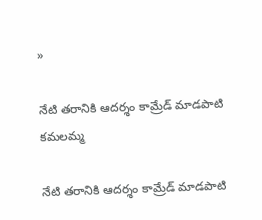»

నేటి తరానికి ఆదర్శం కామ్రేడ్ మాడపాటి కమలమ్మ

నేటి తరానికి ఆదర్శం కామ్రేడ్ మాడపాటి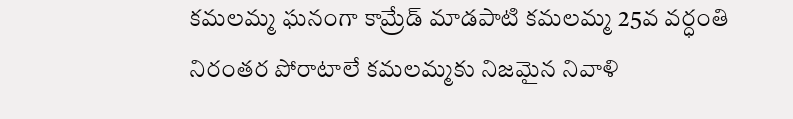కమలమ్మ ఘనంగా కామ్రేడ్ మాడపాటి కమలమ్మ 25వ వర్ధంతి నిరంతర పోరాటాలే కమలమ్మకు నిజమైన నివాళి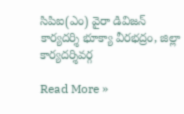సిపిఐ(ఎం) వైరా డివిజన్ కార్యదర్శి భూక్యా వీరభద్రం, జిల్లా కార్యదర్శివర్గ

Read More »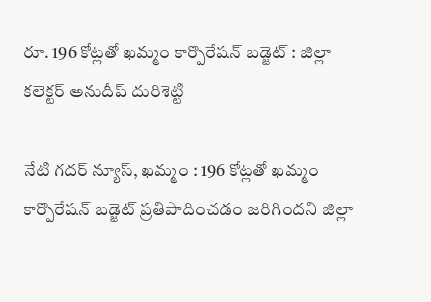రూ. 196 కోట్లతో ఖమ్మం కార్పొరేషన్ బడ్జెట్ : జిల్లా కలెక్టర్ అనుదీప్ దురిశెట్టి

నేటి గదర్ న్యూస్, ఖమ్మం : 196 కోట్లతో ఖమ్మం కార్పొరేషన్ బడ్జెట్ ప్రతిపాదించడం జరిగిందని జిల్లా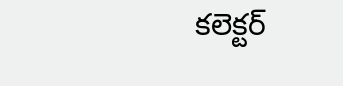కలెక్టర్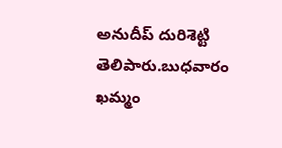అనుదీప్ దురిశెట్టి తెలిపారు.బుధవారం ఖమ్మం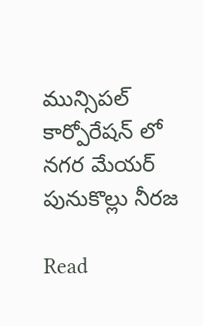మున్సిపల్ కార్పోరేషన్ లో నగర మేయర్ పునుకొల్లు నీరజ

Read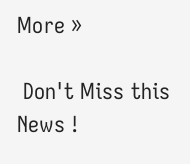More »

 Don't Miss this News !